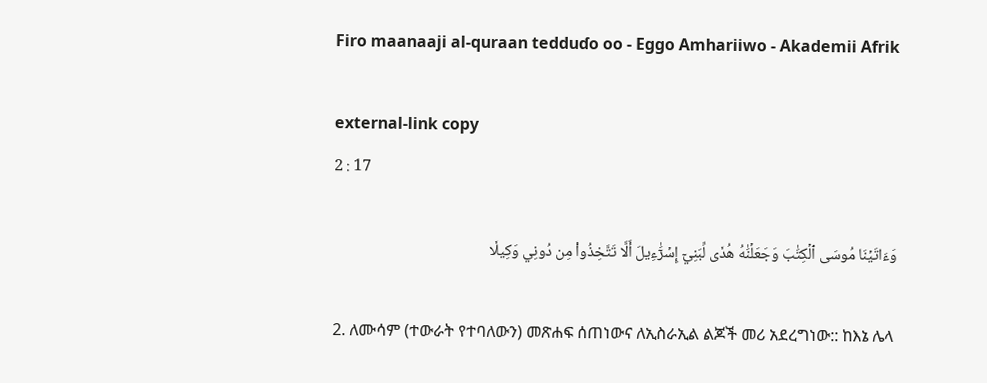Firo maanaaji al-quraan tedduɗo oo - Eggo Amhariiwo - Akademii Afrik

external-link copy
2 : 17

وَءَاتَيۡنَا مُوسَى ٱلۡكِتَٰبَ وَجَعَلۡنَٰهُ هُدٗى لِّبَنِيٓ إِسۡرَٰٓءِيلَ أَلَّا تَتَّخِذُواْ مِن دُونِي وَكِيلٗا

2. ለሙሳም (ተውራት የተባለውን) መጽሐፍ ሰጠነውና ለኢስራኢል ልጆች መሪ አደረግነው:: ከእኔ ሌላ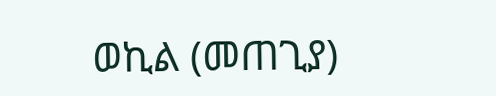ወኪል (መጠጊያ)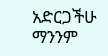አድርጋችሁ ማንንም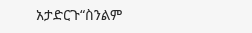አታድርጉ“ስንልም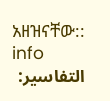አዘዝናቸው:: info
التفاسير: